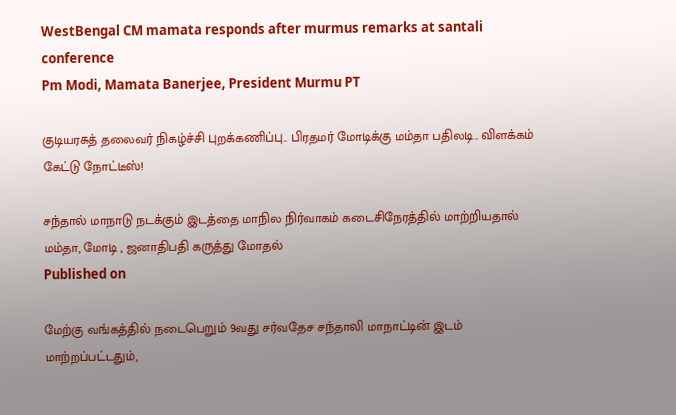WestBengal CM mamata responds after murmus remarks at santali conference
Pm Modi, Mamata Banerjee, President Murmu PT

குடியரசுத் தலைவர் நிகழ்ச்சி புறக்கணிப்பு.. பிரதமர் மோடிக்கு மம்தா பதிலடி.. விளக்கம் கேட்டு நோட்டீஸ்!

சந்தால் மாநாடு நடக்கும் இடத்தை மாநில நிர்வாகம் கடைசிநேரத்தில் மாற்றியதால் மம்தா, மோடி , ஜனாதிபதி கருத்து மோதல்
Published on

மேற்கு வங்கத்தில் நடைபெறும் 9வது சர்வதேச சந்தாலி மாநாட்டின் இடம் மாற்றப்பட்டதும்,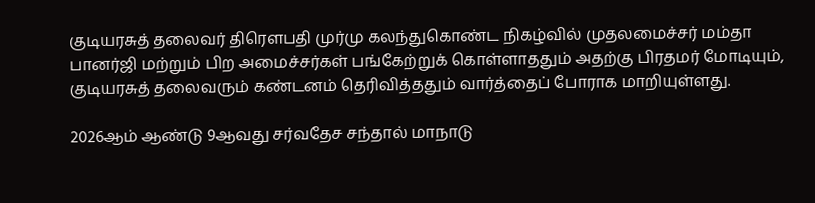குடியரசுத் தலைவர் திரௌபதி முர்மு கலந்துகொண்ட நிகழ்வில் முதலமைச்சர் மம்தா பானர்ஜி மற்றும் பிற அமைச்சர்கள் பங்கேற்றுக் கொள்ளாததும் அதற்கு பிரதமர் மோடியும், குடியரசுத் தலைவரும் கண்டனம் தெரிவித்ததும் வார்த்தைப் போராக மாறியுள்ளது.

2026ஆம் ஆண்டு 9ஆவது சர்வதேச சந்தால் மாநாடு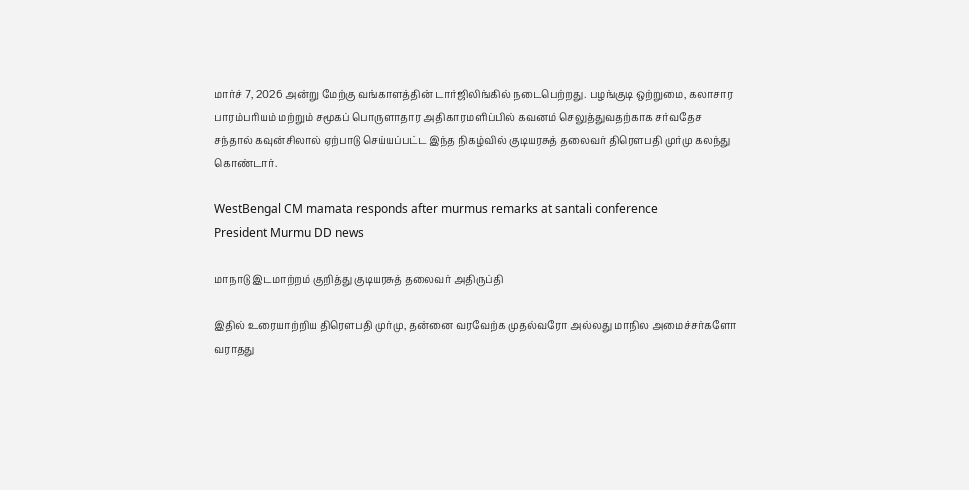மார்ச் 7, 2026 அன்று மேற்கு வங்காளத்தின் டார்ஜிலிங்கில் நடைபெற்றது. பழங்குடி ஒற்றுமை, கலாசார பாரம்பரியம் மற்றும் சமூகப் பொருளாதார அதிகாரமளிப்பில் கவனம் செலுத்துவதற்காக சர்வதேச சந்தால் கவுன்சிலால் ஏற்பாடு செய்யப்பட்ட இந்த நிகழ்வில் குடியரசுத் தலைவர் திரௌபதி முர்மு கலந்து கொண்டார்.

WestBengal CM mamata responds after murmus remarks at santali conference
President Murmu DD news

மாநாடு இடமாற்றம் குறித்து குடியரசுத் தலைவர் அதிருப்தி

இதில் உரையாற்றிய திரெளபதி முர்மு, தன்னை வரவேற்க முதல்வரோ அல்லது மாநில அமைச்சர்களோ வராதது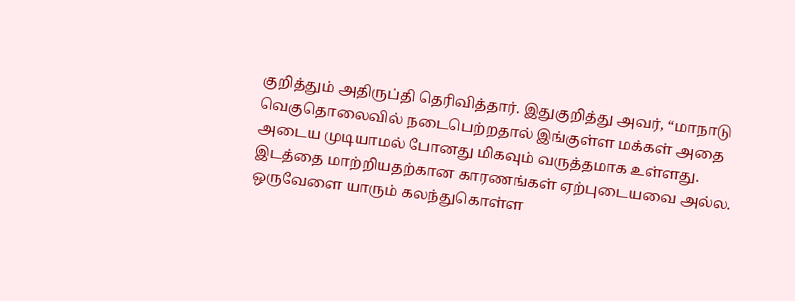குறித்தும் அதிருப்தி தெரிவித்தார். இதுகுறித்து அவர், “மாநாடு வெகுதொலைவில் நடைபெற்றதால் இங்குள்ள மக்கள் அதை அடைய முடியாமல் போனது மிகவும் வருத்தமாக உள்ளது. இடத்தை மாற்றியதற்கான காரணங்கள் ஏற்புடையவை அல்ல. ஒருவேளை யாரும் கலந்துகொள்ள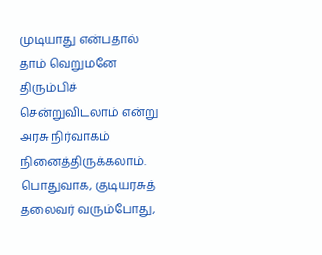முடியாது என்பதால் தாம் வெறுமனே திரும்பிச் சென்றுவிடலாம் என்று அரசு நிர்வாகம் நினைத்திருக்கலாம். பொதுவாக, குடியரசுத் தலைவர் வரும்போது,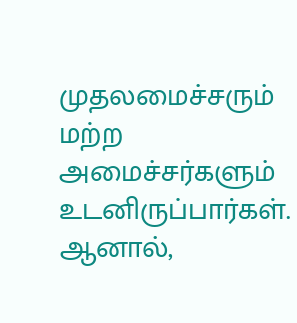முதலமைச்சரும் மற்ற அமைச்சர்களும் உடனிருப்பார்கள். ஆனால்,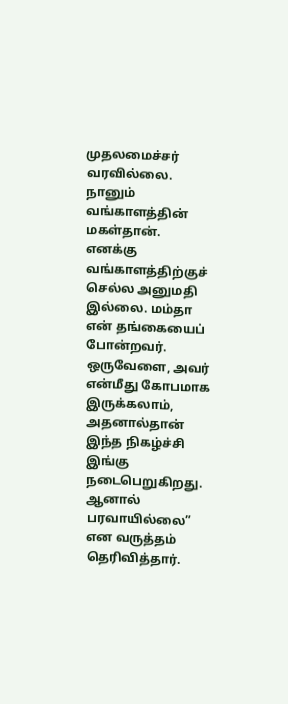முதலமைச்சர் வரவில்லை. நானும் வங்காளத்தின் மகள்தான். எனக்கு வங்காளத்திற்குச் செல்ல அனுமதி இல்லை. மம்தா என் தங்கையைப் போன்றவர். ஒருவேளை, அவர் என்மீது கோபமாக இருக்கலாம், அதனால்தான் இந்த நிகழ்ச்சி இங்கு நடைபெறுகிறது. ஆனால் பரவாயில்லை” என வருத்தம் தெரிவித்தார்.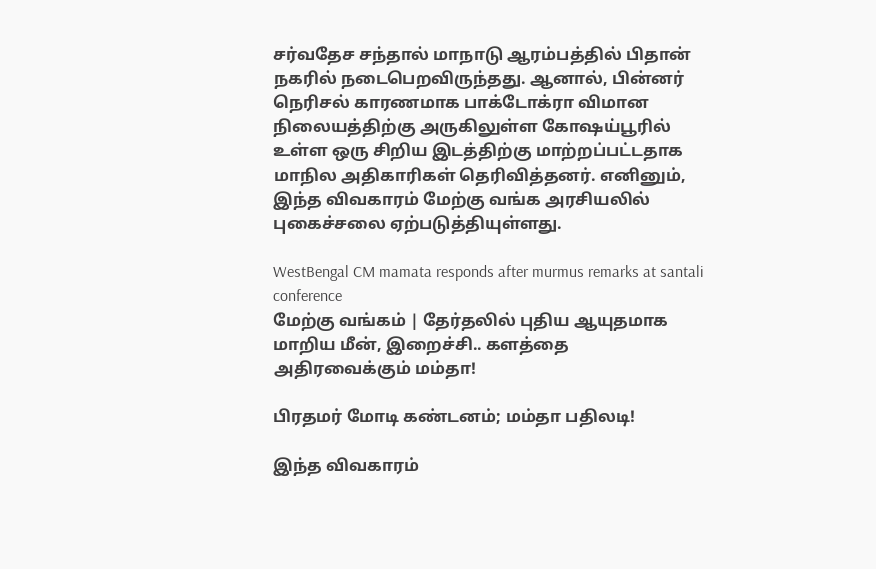சர்வதேச சந்தால் மாநாடு ஆரம்பத்தில் பிதான் நகரில் நடைபெறவிருந்தது. ஆனால், பின்னர் நெரிசல் காரணமாக பாக்டோக்ரா விமான நிலையத்திற்கு அருகிலுள்ள கோஷய்பூரில் உள்ள ஒரு சிறிய இடத்திற்கு மாற்றப்பட்டதாக மாநில அதிகாரிகள் தெரிவித்தனர். எனினும், இந்த விவகாரம் மேற்கு வங்க அரசியலில் புகைச்சலை ஏற்படுத்தியுள்ளது.

WestBengal CM mamata responds after murmus remarks at santali conference
மேற்கு வங்கம் | தேர்தலில் புதிய ஆயுதமாக மாறிய மீன், இறைச்சி.. களத்தை அதிரவைக்கும் மம்தா!

பிரதமர் மோடி கண்டனம்; மம்தா பதிலடி!

இந்த விவகாரம்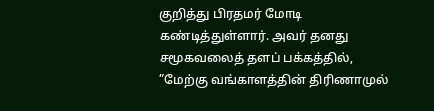குறித்து பிரதமர் மோடி கண்டித்துள்ளார். அவர் தனது சமூகவலைத் தளப் பக்கத்தில், ”மேற்கு வங்காளத்தின் திரிணாமுல்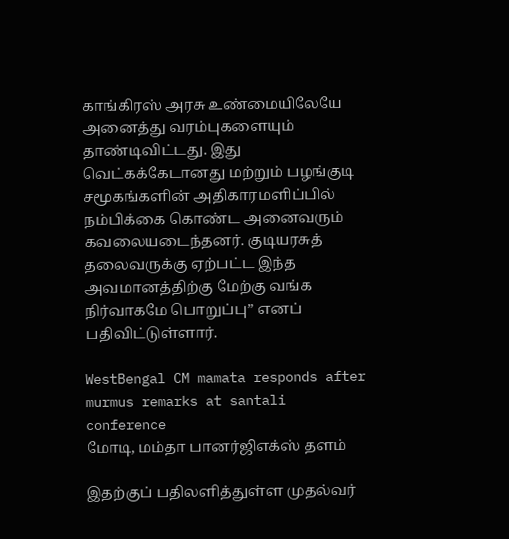காங்கிரஸ் அரசு உண்மையிலேயே அனைத்து வரம்புகளையும் தாண்டிவிட்டது. இது வெட்கக்கேடானது மற்றும் பழங்குடி சமூகங்களின் அதிகாரமளிப்பில் நம்பிக்கை கொண்ட அனைவரும் கவலையடைந்தனர். குடியரசுத் தலைவருக்கு ஏற்பட்ட இந்த அவமானத்திற்கு மேற்கு வங்க நிர்வாகமே பொறுப்பு” எனப் பதிவிட்டுள்ளார்.

WestBengal CM mamata responds after murmus remarks at santali conference
மோடி, மம்தா பானர்ஜிஎக்ஸ் தளம்

இதற்குப் பதிலளித்துள்ள முதல்வர்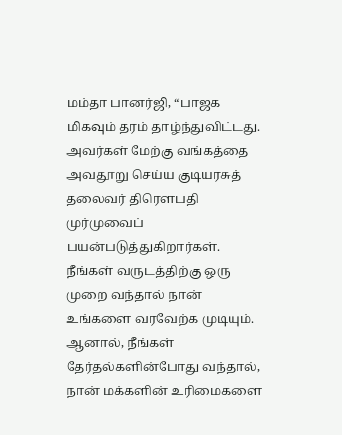மம்தா பானர்ஜி, “பாஜக மிகவும் தரம் தாழ்ந்துவிட்டது. அவர்கள் மேற்கு வங்கத்தை அவதூறு செய்ய குடியரசுத் தலைவர் திரௌபதி முர்முவைப் பயன்படுத்துகிறார்கள். நீங்கள் வருடத்திற்கு ஒரு முறை வந்தால் நான் உங்களை வரவேற்க முடியும். ஆனால், நீங்கள் தேர்தல்களின்போது வந்தால், நான் மக்களின் உரிமைகளை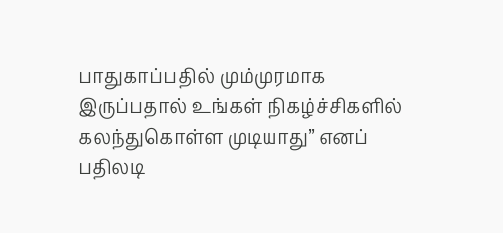பாதுகாப்பதில் மும்முரமாக இருப்பதால் உங்கள் நிகழ்ச்சிகளில் கலந்துகொள்ள முடியாது” எனப் பதிலடி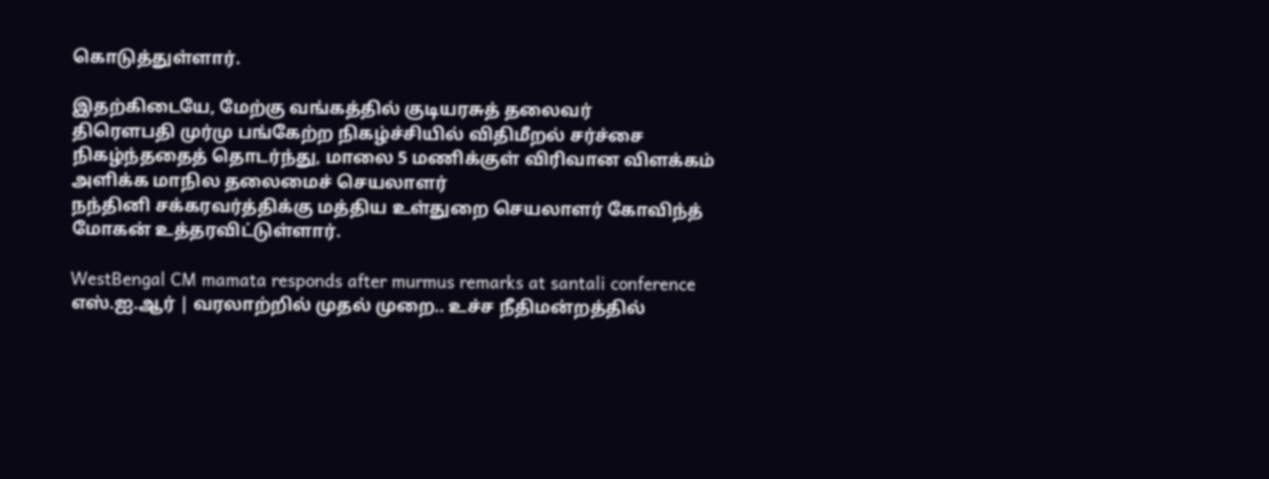கொடுத்துள்ளார்.

இதற்கிடையே, மேற்கு வங்கத்தில் குடியரசுத் தலைவர்
திரெளபதி முர்மு பங்கேற்ற நிகழ்ச்சியில் விதிமீறல் சர்ச்சை நிகழ்ந்ததைத் தொடர்ந்து, மாலை 5 மணிக்குள் விரிவான விளக்கம் அளிக்க மாநில தலைமைச் செயலாளர்
நந்தினி சக்கரவர்த்திக்கு மத்திய உள்துறை செயலாளர் கோவிந்த் மோகன் உத்தரவிட்டுள்ளார்.

WestBengal CM mamata responds after murmus remarks at santali conference
எஸ்.ஐ.ஆர் | வரலாற்றில் முதல் முறை.. உச்ச நீதிமன்றத்தில்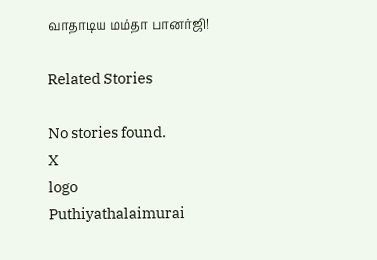வாதாடிய மம்தா பானர்ஜி!

Related Stories

No stories found.
X
logo
Puthiyathalaimurai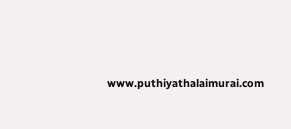www.puthiyathalaimurai.com